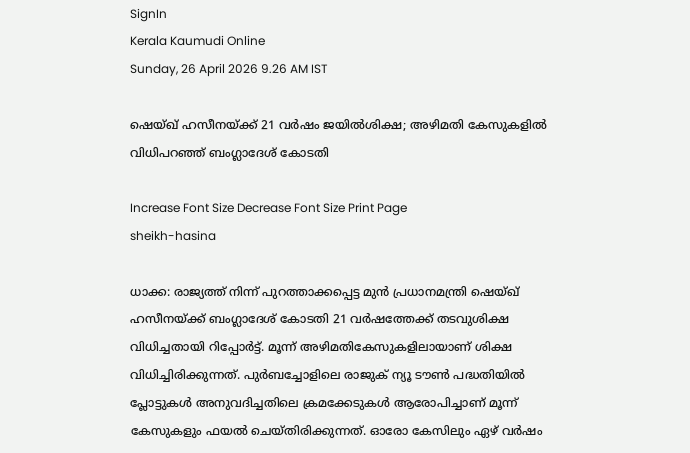SignIn
Kerala Kaumudi Online
Sunday, 26 April 2026 9.26 AM IST

ഷെയ്ഖ് ഹസീനയ്‌ക്ക് 21 വർഷം ജയിൽശിക്ഷ; അഴിമതി കേസുകളിൽ വിധിപറഞ്ഞ് ബംഗ്ലാദേശ് കോടതി

Increase Font Size Decrease Font Size Print Page
sheikh-hasina

ധാക്ക: രാജ്യത്ത് നിന്ന് പുറത്താക്കപ്പെട്ട മുൻ പ്രധാനമന്ത്രി ഷെയ്ഖ് ഹസീനയ്‌ക്ക് ബംഗ്ലാദേശ് കോടതി 21 വർഷത്തേക്ക് തടവുശിക്ഷ വിധിച്ചതായി റിപ്പോർട്ട്. മൂന്ന് അഴിമതികേസുകളിലായാണ് ശിക്ഷ വിധിച്ചിരിക്കുന്നത്. പുർബച്ചോളിലെ രാജുക് ന്യൂ ടൗൺ പദ്ധതിയിൽ പ്ലോട്ടുകൾ അനുവദിച്ചതിലെ ക്രമക്കേടുകൾ ആരോപിച്ചാണ് മൂന്ന് കേസുകളും ഫയൽ ചെയ്‌തിരിക്കുന്നത്. ഓരോ കേസിലും ഏഴ് വർഷം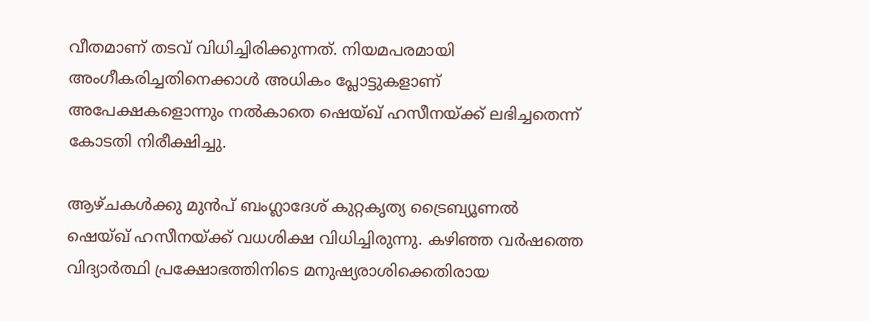വീതമാണ് തടവ് വിധിച്ചിരിക്കുന്നത്. നിയമപരമായി അംഗീകരിച്ചതിനെക്കാൾ അധികം പ്ലോട്ടുകളാണ് അപേക്ഷകളൊന്നും നൽകാതെ ഷെയ്ഖ് ഹസീനയ്‌ക്ക് ലഭിച്ചതെന്ന് കോടതി നിരീക്ഷിച്ചു.

ആഴ്‌ചകൾക്കു മുൻപ് ബംഗ്ലാദേശ് കുറ്റകൃത്യ ട്രൈബ്യൂണൽ ഷെയ്ഖ് ഹസീനയ്‌ക്ക് വധശിക്ഷ വിധിച്ചിരുന്നു. കഴിഞ്ഞ വർഷത്തെ വിദ്യാർത്ഥി പ്രക്ഷോഭത്തിനിടെ മനുഷ്യരാശിക്കെതിരായ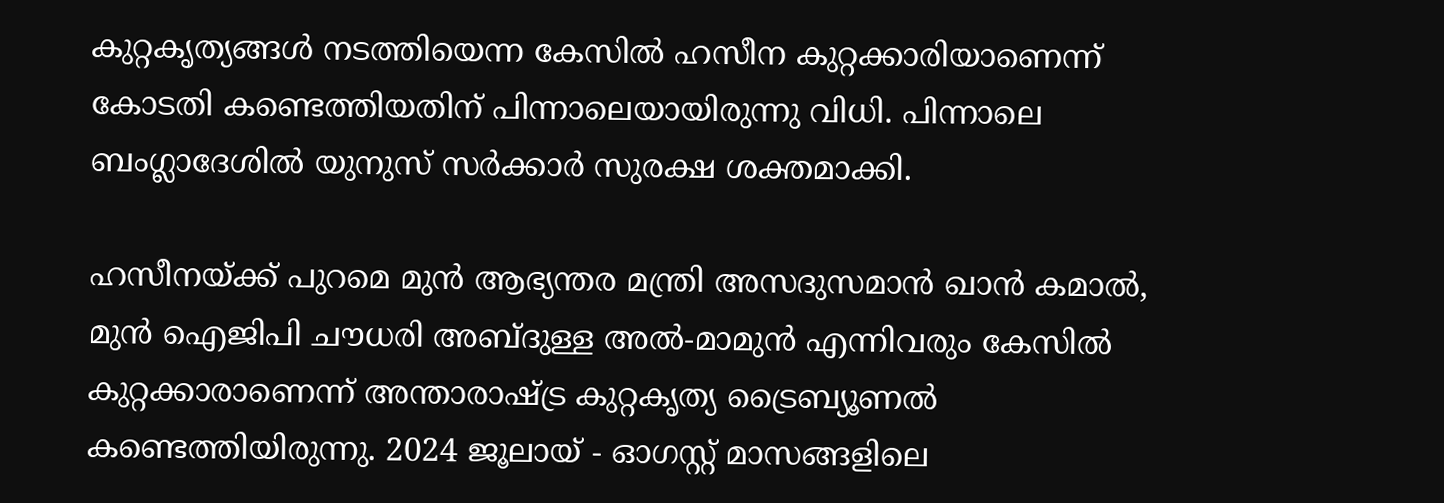കുറ്റകൃത്യങ്ങൾ നടത്തിയെന്ന കേസിൽ ഹസീന കുറ്റക്കാരിയാണെന്ന് കോടതി കണ്ടെത്തിയതിന് പിന്നാലെയായിരുന്നു വിധി. പിന്നാലെ ബംഗ്ലാദേശിൽ യുനുസ് സർക്കാർ സുരക്ഷ ശക്തമാക്കി.

ഹസീനയ്ക്ക് പുറമെ മുൻ ആഭ്യന്തര മന്ത്രി അസദുസമാൻ ഖാൻ കമാൽ, മുൻ ഐജിപി ചൗധരി അബ്ദുള്ള അൽ-മാമുൻ എന്നിവരും കേസിൽ കുറ്റക്കാരാണെന്ന് അന്താരാഷ്ട്ര കുറ്റകൃത്യ ട്രൈബ്യൂണൽ കണ്ടെത്തിയിരുന്നു. 2024 ജൂലായ് - ഓഗസ്റ്റ് മാസങ്ങളിലെ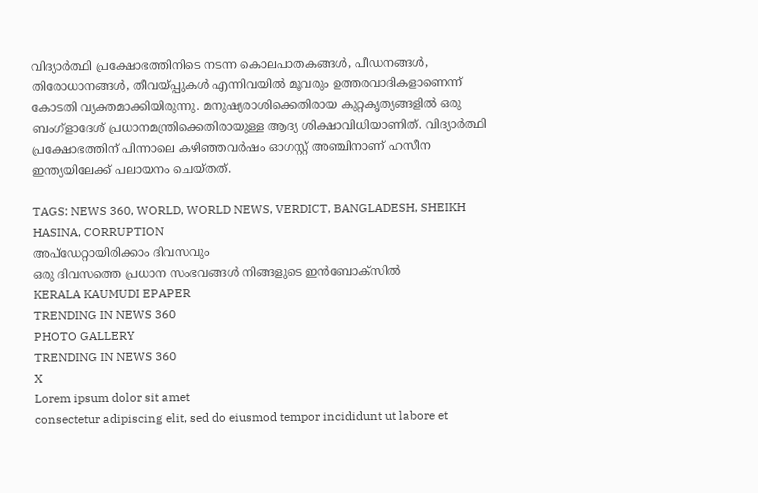വിദ്യാർത്ഥി പ്രക്ഷോഭത്തിനിടെ നടന്ന കൊലപാതകങ്ങൾ, പീഡനങ്ങൾ, തിരോധാനങ്ങൾ, തീവയ്പ്പുകൾ എന്നിവയിൽ മൂവരും ഉത്തരവാദികളാണെന്ന് കോടതി വ്യക്തമാക്കിയിരുന്നു. മനുഷ്യരാശിക്കെതിരായ കുറ്റകൃത്യങ്ങളിൽ ഒരു ബംഗ്ളാദേശ് പ്രധാനമന്ത്രിക്കെതിരായുള്ള ആദ്യ ശിക്ഷാവിധിയാണിത്. വിദ്യാർത്ഥി പ്രക്ഷോഭത്തിന് പിന്നാലെ കഴിഞ്ഞവർഷം ഓഗസ്റ്റ് അഞ്ചിനാണ് ഹസീന ഇന്ത്യയിലേക്ക് പലായനം ചെയ്തത്.

TAGS: NEWS 360, WORLD, WORLD NEWS, VERDICT, BANGLADESH, SHEIKH HASINA, CORRUPTION
അപ്ഡേറ്റായിരിക്കാം ദിവസവും
ഒരു ദിവസത്തെ പ്രധാന സംഭവങ്ങൾ നിങ്ങളുടെ ഇൻബോക്സിൽ
KERALA KAUMUDI EPAPER
TRENDING IN NEWS 360
PHOTO GALLERY
TRENDING IN NEWS 360
X
Lorem ipsum dolor sit amet
consectetur adipiscing elit, sed do eiusmod tempor incididunt ut labore et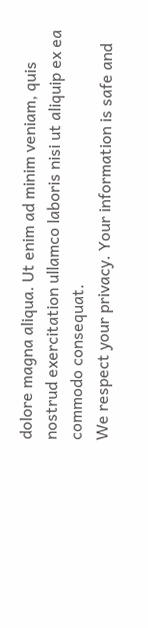dolore magna aliqua. Ut enim ad minim veniam, quis nostrud exercitation ullamco laboris nisi ut aliquip ex ea commodo consequat.
We respect your privacy. Your information is safe and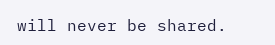will never be shared.